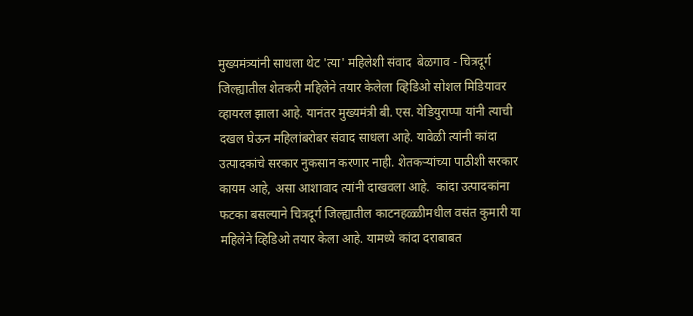मुख्यमंत्र्यांनी साधला थेट 'त्या' महिलेशी संवाद  बेळगाव - चित्रदूर्ग जिल्ह्यातील शेतकरी महिलेने तयार केलेला व्हिडिओ सोशल मिडियावर व्हायरल झाला आहे. यानंतर मुख्यमंत्री बी. एस. येडियुराप्पा यांनी त्याची दखल घेऊन महिलांबरोबर संवाद साधला आहे. यावेळी त्यांनी कांदा उत्पादकांचे सरकार नुकसान करणार नाही. शेतकऱ्यांच्या पाठीशी सरकार कायम आहे, असा आशावाद त्यांनी दाखवला आहे.  कांदा उत्पादकांना फटका बसल्याने चित्रदूर्ग जिल्ह्यातील काटनहळ्ळीमधील वसंत कुमारी या महिलेने व्हिडिओ तयार केला आहे. यामध्ये कांदा दराबाबत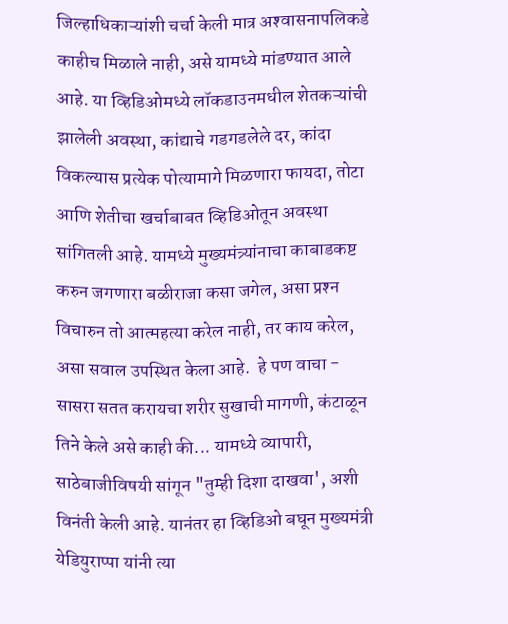जिल्हाधिकाऱ्यांशी चर्चा केली मात्र अश्‍वासनापलिकडे काहीच मिळाले नाही, असे यामध्ये मांडण्यात आले आहे. या व्हिडिओमध्ये लॉकडाउनमधील शेतकऱ्यांची झालेली अवस्था, कांद्याचे गडगडलेले दर, कांदा विकल्यास प्रत्येक पोत्यामागे मिळणारा फायदा, तोटा आणि शेतीचा खर्चाबाबत व्हिडिओतून अवस्था सांगितली आहे. यामध्ये मुख्यमंत्र्यांनाचा काबाडकष्ट करुन जगणारा बळीराजा कसा जगेल, असा प्रश्‍न विचारुन तो आत्महत्या करेल नाही, तर काय करेल, असा सवाल उपस्थित केला आहे.  हे पण वाचा - सासरा सतत करायचा शरीर सुखाची मागणी, कंटाळून तिने केले असे काही की... यामध्ये व्यापारी, साठेबाजीविषयी सांगून "तुम्ही दिशा दाखवा', अशी विनंती केली आहे. यानंतर हा व्हिडिओ बघून मुख्यमंत्री येडियुराप्पा यांनी त्या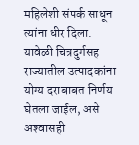महिलेशी संपर्क साधून त्यांना धीर दिला. यावेळी चित्रदुर्गसह राज्यातील उत्पादकांना योग्य दराबाबत निर्णय घेतला जाईल, असे अश्‍वासही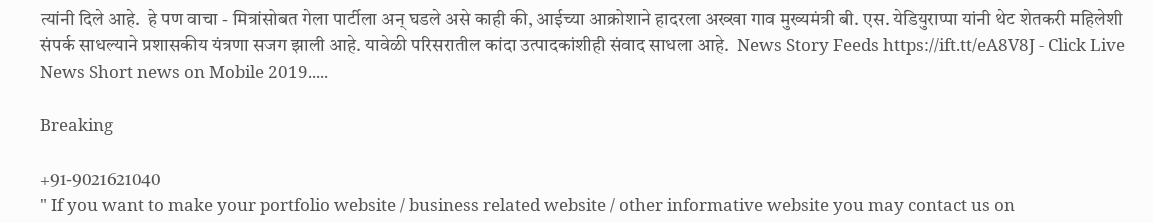त्यांनी दिले आहे.  हे पण वाचा - मित्रांसोबत गेला पार्टीला अन् घडले असे काही की, आईच्या आक्रोशाने हादरला अख्खा गाव मुख्यमंत्री बी. एस. येडियुराप्पा यांनी थेट शेतकरी महिलेशी संपर्क साधल्याने प्रशासकीय यंत्रणा सजग झाली आहे. यावेळी परिसरातील कांदा उत्पादकांशीही संवाद साधला आहे.  News Story Feeds https://ift.tt/eA8V8J - Click Live News Short news on Mobile 2019.....

Breaking

+91-9021621040
" If you want to make your portfolio website / business related website / other informative website you may contact us on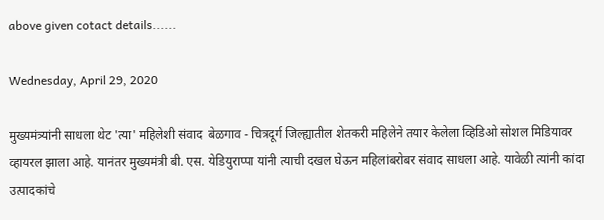above given cotact details......

Wednesday, April 29, 2020

मुख्यमंत्र्यांनी साधला थेट 'त्या' महिलेशी संवाद  बेळगाव - चित्रदूर्ग जिल्ह्यातील शेतकरी महिलेने तयार केलेला व्हिडिओ सोशल मिडियावर व्हायरल झाला आहे. यानंतर मुख्यमंत्री बी. एस. येडियुराप्पा यांनी त्याची दखल घेऊन महिलांबरोबर संवाद साधला आहे. यावेळी त्यांनी कांदा उत्पादकांचे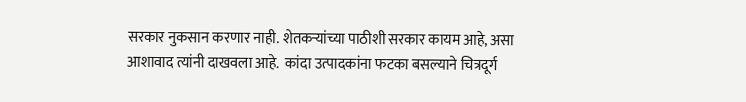सरकार नुकसान करणार नाही. शेतकऱ्यांच्या पाठीशी सरकार कायम आहे, असा आशावाद त्यांनी दाखवला आहे.  कांदा उत्पादकांना फटका बसल्याने चित्रदूर्ग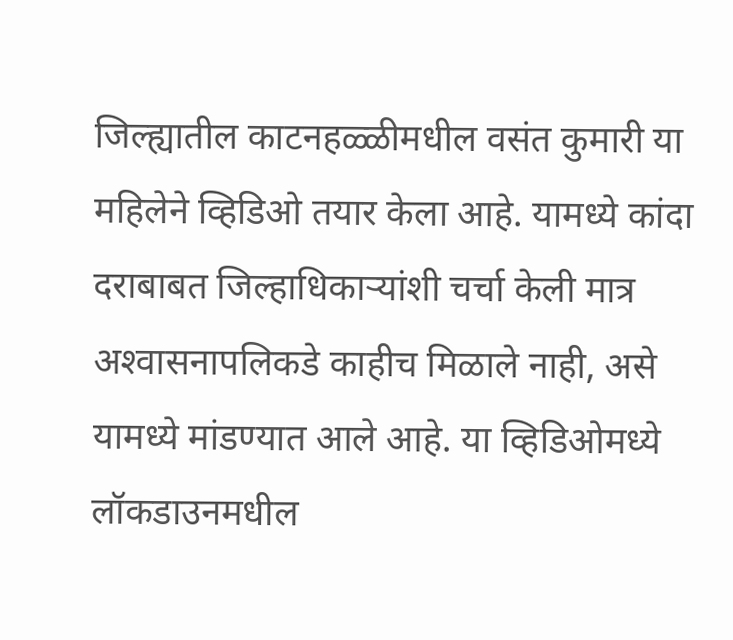जिल्ह्यातील काटनहळ्ळीमधील वसंत कुमारी या महिलेने व्हिडिओ तयार केला आहे. यामध्ये कांदा दराबाबत जिल्हाधिकाऱ्यांशी चर्चा केली मात्र अश्‍वासनापलिकडे काहीच मिळाले नाही, असे यामध्ये मांडण्यात आले आहे. या व्हिडिओमध्ये लॉकडाउनमधील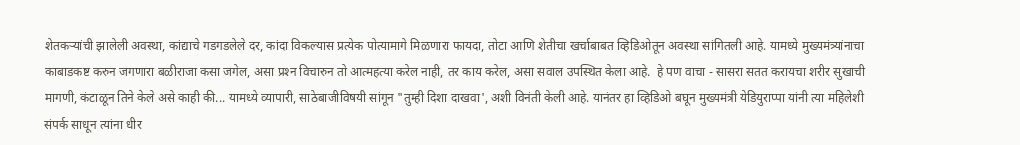शेतकऱ्यांची झालेली अवस्था, कांद्याचे गडगडलेले दर, कांदा विकल्यास प्रत्येक पोत्यामागे मिळणारा फायदा, तोटा आणि शेतीचा खर्चाबाबत व्हिडिओतून अवस्था सांगितली आहे. यामध्ये मुख्यमंत्र्यांनाचा काबाडकष्ट करुन जगणारा बळीराजा कसा जगेल, असा प्रश्‍न विचारुन तो आत्महत्या करेल नाही, तर काय करेल, असा सवाल उपस्थित केला आहे.  हे पण वाचा - सासरा सतत करायचा शरीर सुखाची मागणी, कंटाळून तिने केले असे काही की... यामध्ये व्यापारी, साठेबाजीविषयी सांगून "तुम्ही दिशा दाखवा', अशी विनंती केली आहे. यानंतर हा व्हिडिओ बघून मुख्यमंत्री येडियुराप्पा यांनी त्या महिलेशी संपर्क साधून त्यांना धीर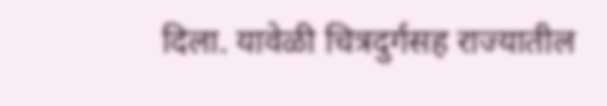दिला. यावेळी चित्रदुर्गसह राज्यातील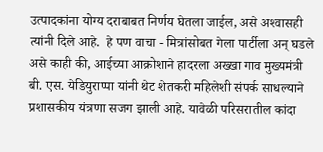उत्पादकांना योग्य दराबाबत निर्णय घेतला जाईल, असे अश्‍वासही त्यांनी दिले आहे.  हे पण वाचा - मित्रांसोबत गेला पार्टीला अन् घडले असे काही की, आईच्या आक्रोशाने हादरला अख्खा गाव मुख्यमंत्री बी. एस. येडियुराप्पा यांनी थेट शेतकरी महिलेशी संपर्क साधल्याने प्रशासकीय यंत्रणा सजग झाली आहे. यावेळी परिसरातील कांदा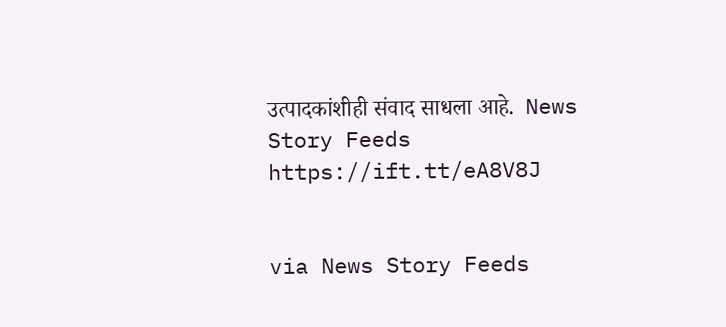उत्पादकांशीही संवाद साधला आहे.  News Story Feeds https://ift.tt/eA8V8J


via News Story Feeds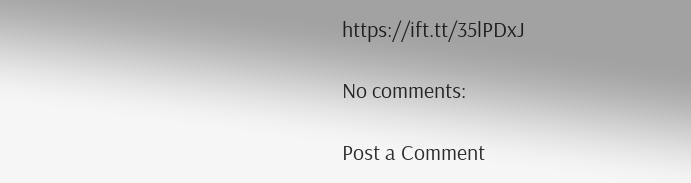https://ift.tt/35lPDxJ

No comments:

Post a Comment